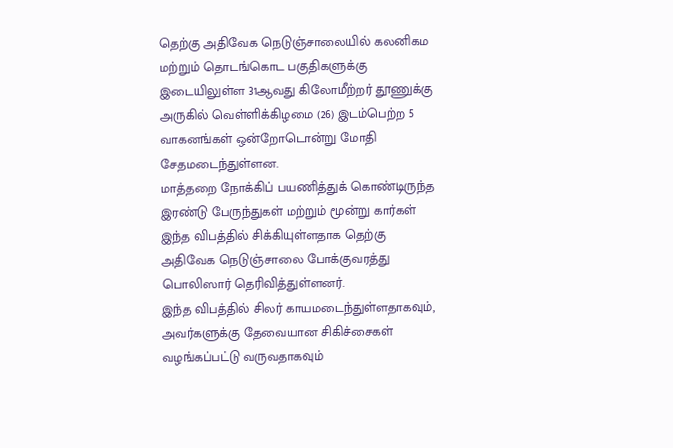தெற்கு அதிவேக நெடுஞ்சாலையில் கலனிகம மற்றும் தொடங்கொட பகுதிகளுக்கு இடையிலுள்ள 31ஆவது கிலோமீற்றர் தூணுக்கு அருகில் வெள்ளிக்கிழமை (26) இடம்பெற்ற 5 வாகனங்கள் ஒன்றோடொன்று மோதி சேதமடைந்துள்ளன.
மாத்தறை நோக்கிப் பயணித்துக் கொண்டிருந்த இரண்டு பேருந்துகள் மற்றும் மூன்று கார்கள் இந்த விபத்தில் சிக்கியுள்ளதாக தெற்கு அதிவேக நெடுஞ்சாலை போக்குவரத்து பொலிஸார் தெரிவித்துள்ளனர்.
இந்த விபத்தில் சிலர் காயமடைந்துள்ளதாகவும், அவர்களுக்கு தேவையான சிகிச்சைகள் வழங்கப்பட்டு வருவதாகவும்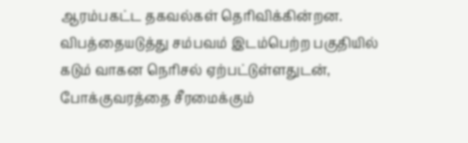ஆரம்பகட்ட தகவல்கள் தெரிவிக்கின்றன.
விபத்தையடுத்து சம்பவம் இடம்பெற்ற பகுதியில் கடும் வாகன நெரிசல் ஏற்பட்டுள்ளதுடன், போக்குவரத்தை சீரமைக்கும்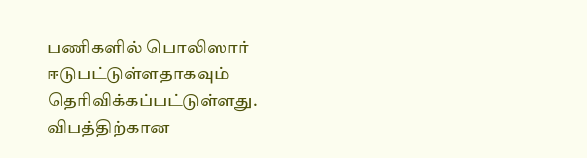பணிகளில் பொலிஸார் ஈடுபட்டுள்ளதாகவும் தெரிவிக்கப்பட்டுள்ளது.
விபத்திற்கான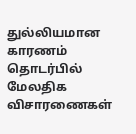துல்லியமான காரணம் தொடர்பில் மேலதிக விசாரணைகள்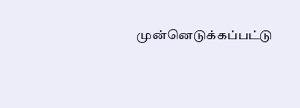முன்னெடுக்கப்பட்டு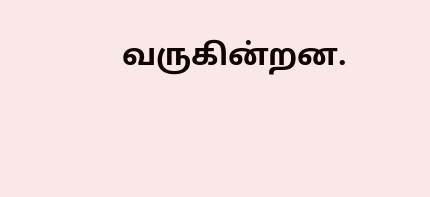வருகின்றன.